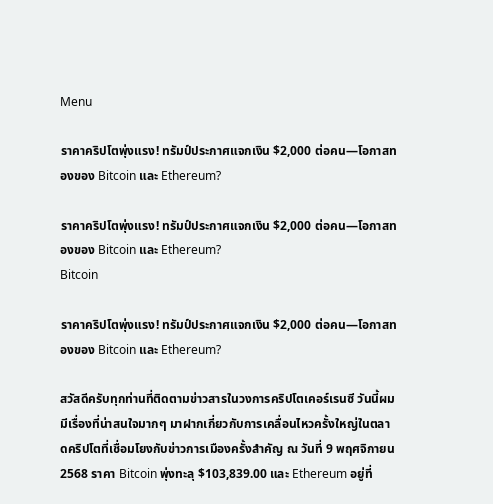Menu

ราคาคริปโตพุ่งแรง! ทรัมป์ประกาศแจกเงิน $2,000 ต่อคน—โอกาสทองของ Bitcoin และ Ethereum?

ราคาคริปโตพุ่งแรง! ทรัมป์ประกาศแจกเงิน $2,000 ต่อคน—โอกาสทองของ Bitcoin และ Ethereum?
Bitcoin

ราคาคริปโตพุ่งแรง! ทรัมป์ประกาศแจกเงิน $2,000 ต่อคน—โอกาสทองของ Bitcoin และ Ethereum?

สวัสดีครับทุกท่านที่ติดตามข่าวสารในวงการคริปโตเคอร์เรนซี วันนี้ผมมีเรื่องที่น่าสนใจมากๆ มาฝากเกี่ยวกับการเคลื่อนไหวครั้งใหญ่ในตลาดคริปโตที่เชื่อมโยงกับข่าวการเมืองครั้งสำคัญ ณ วันที่ 9 พฤศจิกายน 2568 ราคา Bitcoin พุ่งทะลุ $103,839.00 และ Ethereum อยู่ที่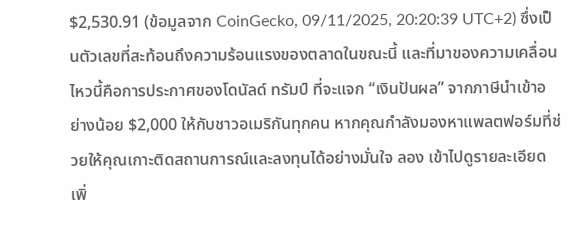$2,530.91 (ข้อมูลจาก CoinGecko, 09/11/2025, 20:20:39 UTC+2) ซึ่งเป็นตัวเลขที่สะท้อนถึงความร้อนแรงของตลาดในขณะนี้ และที่มาของความเคลื่อนไหวนี้คือการประกาศของโดนัลด์ ทรัมป์ ที่จะแจก “เงินปันผล” จากภาษีนำเข้าอย่างน้อย $2,000 ให้กับชาวอเมริกันทุกคน หากคุณกำลังมองหาแพลตฟอร์มที่ช่วยให้คุณเกาะติดสถานการณ์และลงทุนได้อย่างมั่นใจ ลอง เข้าไปดูรายละเอียดเพิ่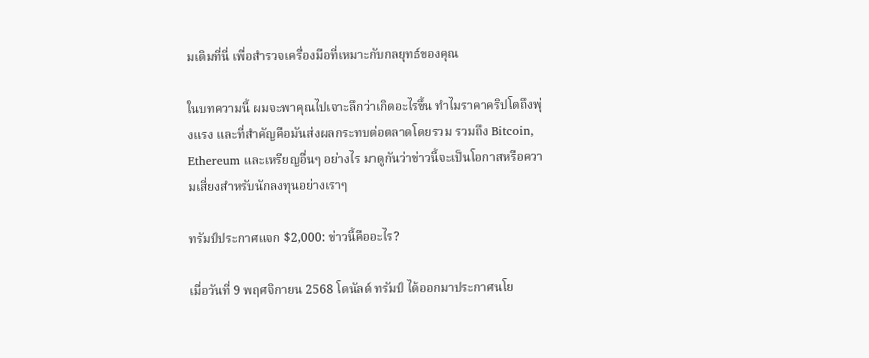มเติมที่นี่ เพื่อสำรวจเครื่องมือที่เหมาะกับกลยุทธ์ของคุณ

ในบทความนี้ ผมจะพาคุณไปเจาะลึกว่าเกิดอะไรขึ้น ทำไมราคาคริปโตถึงพุ่งแรง และที่สำคัญคือมันส่งผลกระทบต่อตลาดโดยรวม รวมถึง Bitcoin, Ethereum และเหรียญอื่นๆ อย่างไร มาดูกันว่าข่าวนี้จะเป็นโอกาสหรือความเสี่ยงสำหรับนักลงทุนอย่างเราๆ

ทรัมป์ประกาศแจก $2,000: ข่าวนี้คืออะไร?

เมื่อวันที่ 9 พฤศจิกายน 2568 โดนัลด์ ทรัมป์ ได้ออกมาประกาศนโย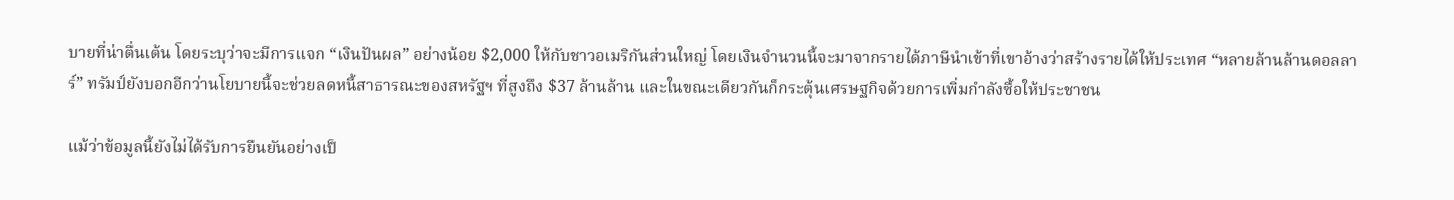บายที่น่าตื่นเต้น โดยระบุว่าจะมีการแจก “เงินปันผล” อย่างน้อย $2,000 ให้กับชาวอเมริกันส่วนใหญ่ โดยเงินจำนวนนี้จะมาจากรายได้ภาษีนำเข้าที่เขาอ้างว่าสร้างรายได้ให้ประเทศ “หลายล้านล้านดอลลาร์” ทรัมป์ยังบอกอีกว่านโยบายนี้จะช่วยลดหนี้สาธารณะของสหรัฐฯ ที่สูงถึง $37 ล้านล้าน และในขณะเดียวกันก็กระตุ้นเศรษฐกิจด้วยการเพิ่มกำลังซื้อให้ประชาชน

แม้ว่าข้อมูลนี้ยังไม่ได้รับการยืนยันอย่างเป็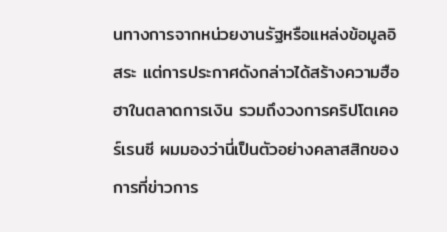นทางการจากหน่วยงานรัฐหรือแหล่งข้อมูลอิสระ แต่การประกาศดังกล่าวได้สร้างความฮือฮาในตลาดการเงิน รวมถึงวงการคริปโตเคอร์เรนซี ผมมองว่านี่เป็นตัวอย่างคลาสสิกของการที่ข่าวการ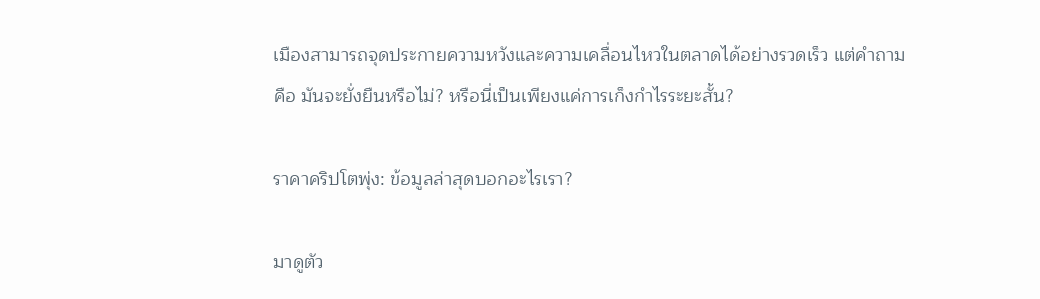เมืองสามารถจุดประกายความหวังและความเคลื่อนไหวในตลาดได้อย่างรวดเร็ว แต่คำถามคือ มันจะยั่งยืนหรือไม่? หรือนี่เป็นเพียงแค่การเก็งกำไรระยะสั้น?

ราคาคริปโตพุ่ง: ข้อมูลล่าสุดบอกอะไรเรา?

มาดูตัว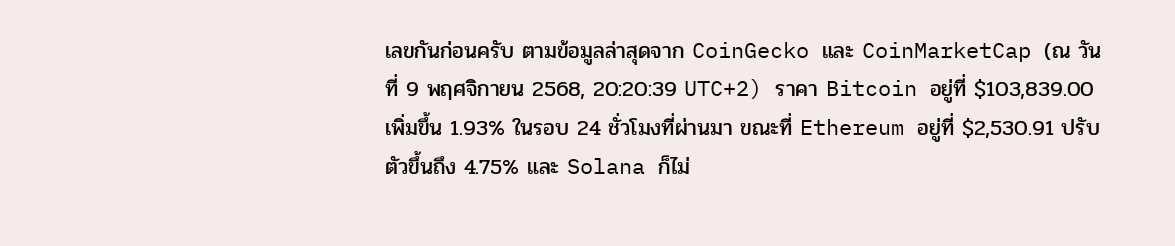เลขกันก่อนครับ ตามข้อมูลล่าสุดจาก CoinGecko และ CoinMarketCap (ณ วันที่ 9 พฤศจิกายน 2568, 20:20:39 UTC+2) ราคา Bitcoin อยู่ที่ $103,839.00 เพิ่มขึ้น 1.93% ในรอบ 24 ชั่วโมงที่ผ่านมา ขณะที่ Ethereum อยู่ที่ $2,530.91 ปรับตัวขึ้นถึง 4.75% และ Solana ก็ไม่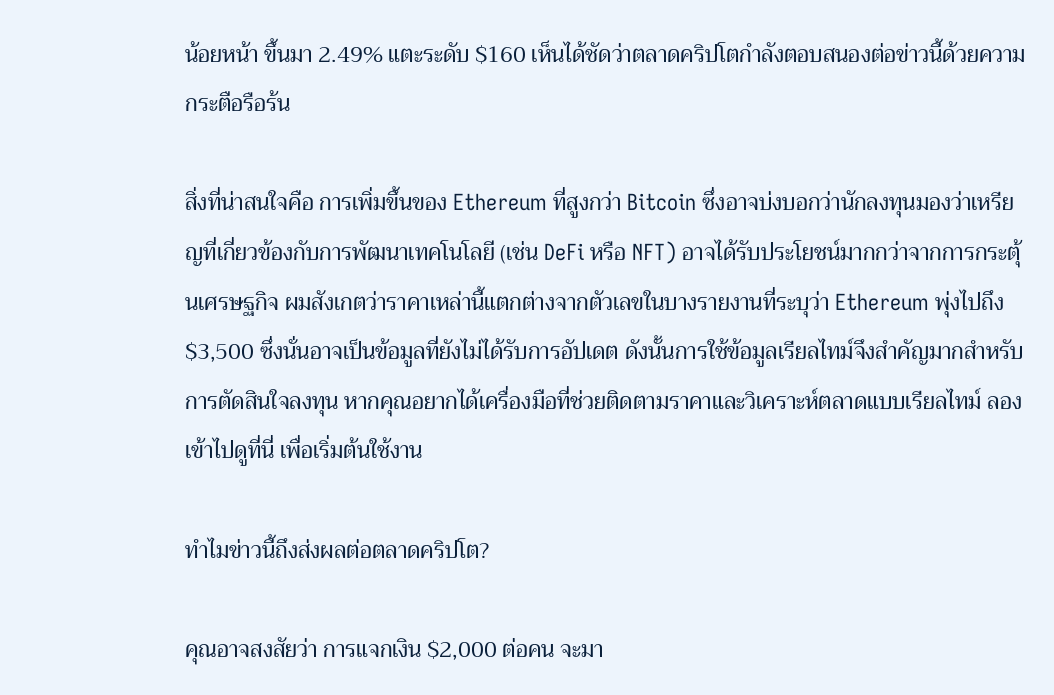น้อยหน้า ขึ้นมา 2.49% แตะระดับ $160 เห็นได้ชัดว่าตลาดคริปโตกำลังตอบสนองต่อข่าวนี้ด้วยความกระตือรือร้น

สิ่งที่น่าสนใจคือ การเพิ่มขึ้นของ Ethereum ที่สูงกว่า Bitcoin ซึ่งอาจบ่งบอกว่านักลงทุนมองว่าเหรียญที่เกี่ยวข้องกับการพัฒนาเทคโนโลยี (เช่น DeFi หรือ NFT) อาจได้รับประโยชน์มากกว่าจากการกระตุ้นเศรษฐกิจ ผมสังเกตว่าราคาเหล่านี้แตกต่างจากตัวเลขในบางรายงานที่ระบุว่า Ethereum พุ่งไปถึง $3,500 ซึ่งนั่นอาจเป็นข้อมูลที่ยังไม่ได้รับการอัปเดต ดังนั้นการใช้ข้อมูลเรียลไทม์จึงสำคัญมากสำหรับการตัดสินใจลงทุน หากคุณอยากได้เครื่องมือที่ช่วยติดตามราคาและวิเคราะห์ตลาดแบบเรียลไทม์ ลอง เข้าไปดูที่นี่ เพื่อเริ่มต้นใช้งาน

ทำไมข่าวนี้ถึงส่งผลต่อตลาดคริปโต?

คุณอาจสงสัยว่า การแจกเงิน $2,000 ต่อคน จะมา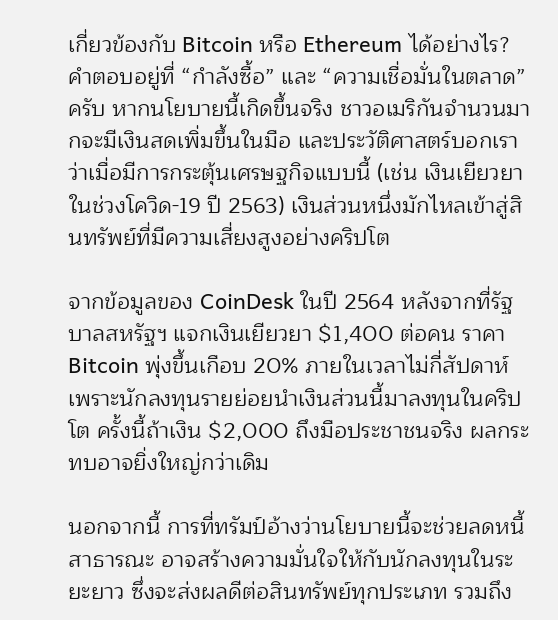เกี่ยวข้องกับ Bitcoin หรือ Ethereum ได้อย่างไร? คำตอบอยู่ที่ “กำลังซื้อ” และ “ความเชื่อมั่นในตลาด” ครับ หากนโยบายนี้เกิดขึ้นจริง ชาวอเมริกันจำนวนมากจะมีเงินสดเพิ่มขึ้นในมือ และประวัติศาสตร์บอกเราว่าเมื่อมีการกระตุ้นเศรษฐกิจแบบนี้ (เช่น เงินเยียวยาในช่วงโควิด-19 ปี 2563) เงินส่วนหนึ่งมักไหลเข้าสู่สินทรัพย์ที่มีความเสี่ยงสูงอย่างคริปโต

จากข้อมูลของ CoinDesk ในปี 2564 หลังจากที่รัฐบาลสหรัฐฯ แจกเงินเยียวยา $1,400 ต่อคน ราคา Bitcoin พุ่งขึ้นเกือบ 20% ภายในเวลาไม่กี่สัปดาห์ เพราะนักลงทุนรายย่อยนำเงินส่วนนี้มาลงทุนในคริปโต ครั้งนี้ถ้าเงิน $2,000 ถึงมือประชาชนจริง ผลกระทบอาจยิ่งใหญ่กว่าเดิม

นอกจากนี้ การที่ทรัมป์อ้างว่านโยบายนี้จะช่วยลดหนี้สาธารณะ อาจสร้างความมั่นใจให้กับนักลงทุนในระยะยาว ซึ่งจะส่งผลดีต่อสินทรัพย์ทุกประเภท รวมถึง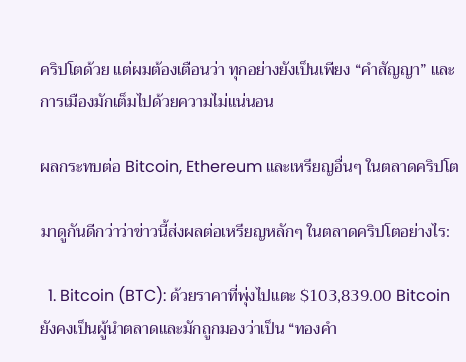คริปโตด้วย แต่ผมต้องเตือนว่า ทุกอย่างยังเป็นเพียง “คำสัญญา” และการเมืองมักเต็มไปด้วยความไม่แน่นอน

ผลกระทบต่อ Bitcoin, Ethereum และเหรียญอื่นๆ ในตลาดคริปโต

มาดูกันดีกว่าว่าข่าวนี้ส่งผลต่อเหรียญหลักๆ ในตลาดคริปโตอย่างไร:

  1. Bitcoin (BTC): ด้วยราคาที่พุ่งไปแตะ $103,839.00 Bitcoin ยังคงเป็นผู้นำตลาดและมักถูกมองว่าเป็น “ทองคำ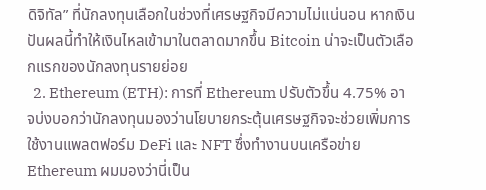ดิจิทัล” ที่นักลงทุนเลือกในช่วงที่เศรษฐกิจมีความไม่แน่นอน หากเงินปันผลนี้ทำให้เงินไหลเข้ามาในตลาดมากขึ้น Bitcoin น่าจะเป็นตัวเลือกแรกของนักลงทุนรายย่อย
  2. Ethereum (ETH): การที่ Ethereum ปรับตัวขึ้น 4.75% อาจบ่งบอกว่านักลงทุนมองว่านโยบายกระตุ้นเศรษฐกิจจะช่วยเพิ่มการใช้งานแพลตฟอร์ม DeFi และ NFT ซึ่งทำงานบนเครือข่าย Ethereum ผมมองว่านี่เป็น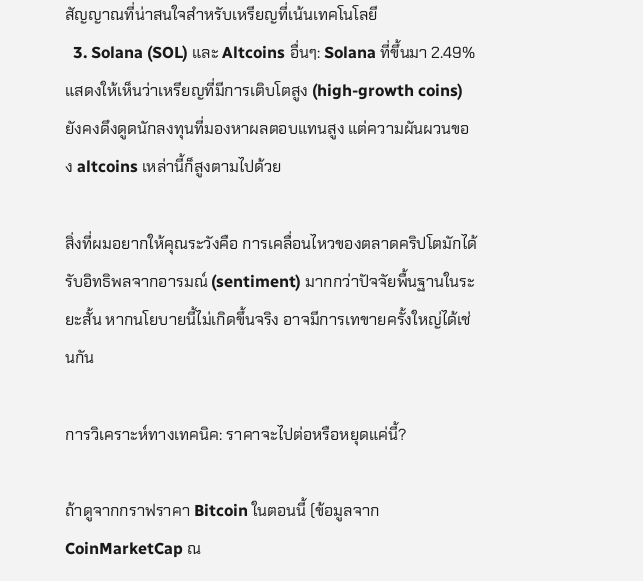สัญญาณที่น่าสนใจสำหรับเหรียญที่เน้นเทคโนโลยี
  3. Solana (SOL) และ Altcoins อื่นๆ: Solana ที่ขึ้นมา 2.49% แสดงให้เห็นว่าเหรียญที่มีการเติบโตสูง (high-growth coins) ยังคงดึงดูดนักลงทุนที่มองหาผลตอบแทนสูง แต่ความผันผวนของ altcoins เหล่านี้ก็สูงตามไปด้วย

สิ่งที่ผมอยากให้คุณระวังคือ การเคลื่อนไหวของตลาดคริปโตมักได้รับอิทธิพลจากอารมณ์ (sentiment) มากกว่าปัจจัยพื้นฐานในระยะสั้น หากนโยบายนี้ไม่เกิดขึ้นจริง อาจมีการเทขายครั้งใหญ่ได้เช่นกัน

การวิเคราะห์ทางเทคนิค: ราคาจะไปต่อหรือหยุดแค่นี้?

ถ้าดูจากกราฟราคา Bitcoin ในตอนนี้ (ข้อมูลจาก CoinMarketCap ณ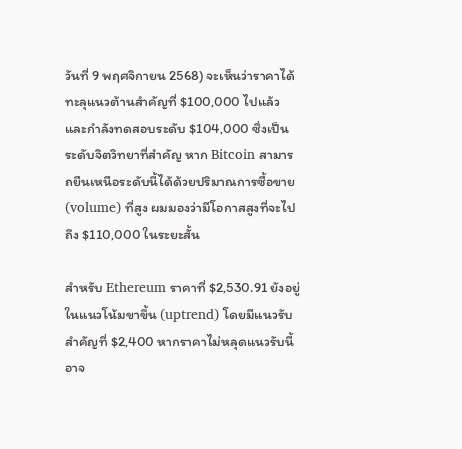วันที่ 9 พฤศจิกายน 2568) จะเห็นว่าราคาได้ทะลุแนวต้านสำคัญที่ $100,000 ไปแล้ว และกำลังทดสอบระดับ $104,000 ซึ่งเป็นระดับจิตวิทยาที่สำคัญ หาก Bitcoin สามารถยืนเหนือระดับนี้ได้ด้วยปริมาณการซื้อขาย (volume) ที่สูง ผมมองว่ามีโอกาสสูงที่จะไปถึง $110,000 ในระยะสั้น

สำหรับ Ethereum ราคาที่ $2,530.91 ยังอยู่ในแนวโน้มขาขึ้น (uptrend) โดยมีแนวรับสำคัญที่ $2,400 หากราคาไม่หลุดแนวรับนี้ อาจ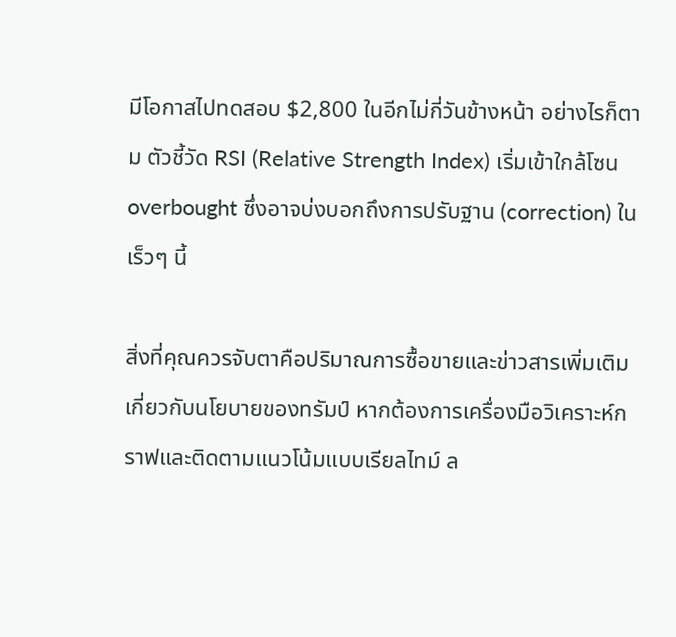มีโอกาสไปทดสอบ $2,800 ในอีกไม่กี่วันข้างหน้า อย่างไรก็ตาม ตัวชี้วัด RSI (Relative Strength Index) เริ่มเข้าใกล้โซน overbought ซึ่งอาจบ่งบอกถึงการปรับฐาน (correction) ในเร็วๆ นี้

สิ่งที่คุณควรจับตาคือปริมาณการซื้อขายและข่าวสารเพิ่มเติมเกี่ยวกับนโยบายของทรัมป์ หากต้องการเครื่องมือวิเคราะห์กราฟและติดตามแนวโน้มแบบเรียลไทม์ ล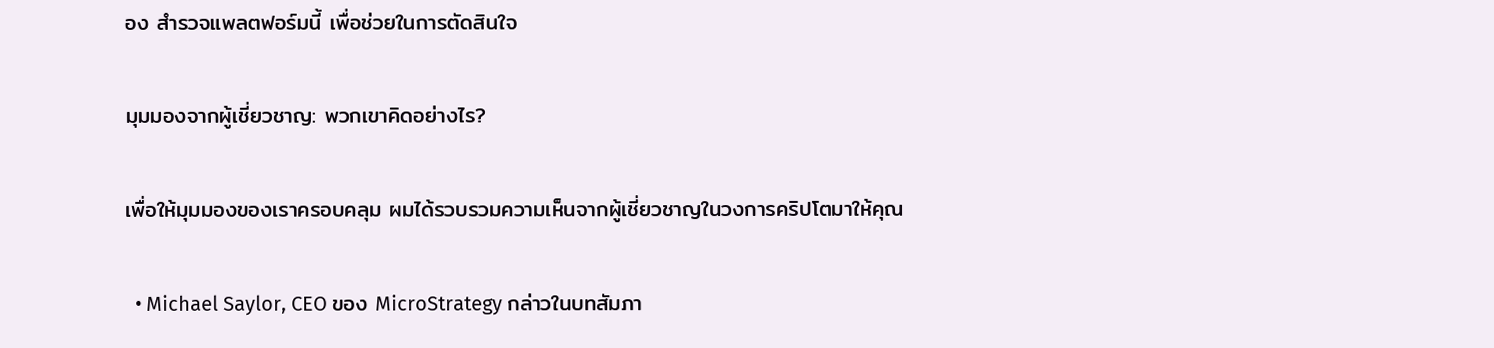อง สำรวจแพลตฟอร์มนี้ เพื่อช่วยในการตัดสินใจ

มุมมองจากผู้เชี่ยวชาญ: พวกเขาคิดอย่างไร?

เพื่อให้มุมมองของเราครอบคลุม ผมได้รวบรวมความเห็นจากผู้เชี่ยวชาญในวงการคริปโตมาให้คุณ

  • Michael Saylor, CEO ของ MicroStrategy กล่าวในบทสัมภา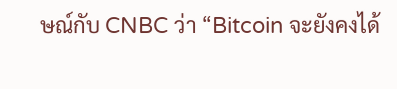ษณ์กับ CNBC ว่า “Bitcoin จะยังคงได้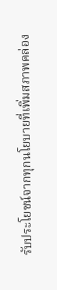รับประโยชน์จากทุกนโยบายที่เพิ่มสภาพคล่อง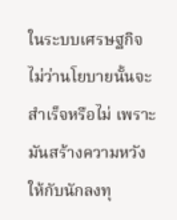ในระบบเศรษฐกิจ ไม่ว่านโยบายนั้นจะสำเร็จหรือไม่ เพราะมันสร้างความหวังให้กับนักลงทุ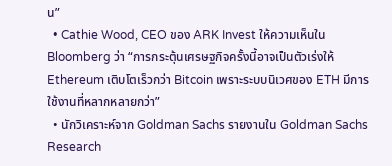น”
  • Cathie Wood, CEO ของ ARK Invest ให้ความเห็นใน Bloomberg ว่า “การกระตุ้นเศรษฐกิจครั้งนี้อาจเป็นตัวเร่งให้ Ethereum เติบโตเร็วกว่า Bitcoin เพราะระบบนิเวศของ ETH มีการใช้งานที่หลากหลายกว่า”
  • นักวิเคราะห์จาก Goldman Sachs รายงานใน Goldman Sachs Research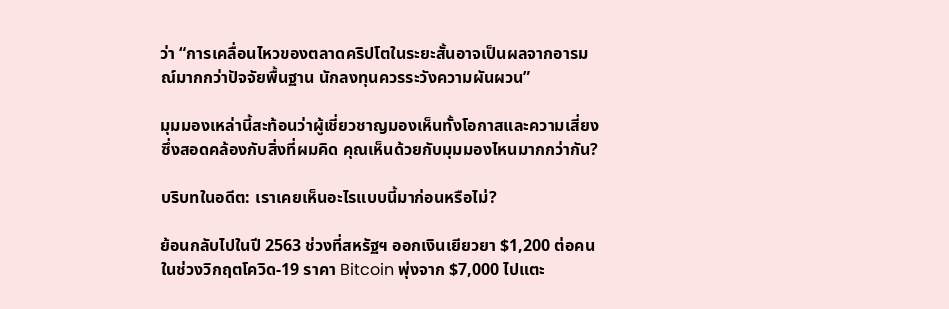ว่า “การเคลื่อนไหวของตลาดคริปโตในระยะสั้นอาจเป็นผลจากอารมณ์มากกว่าปัจจัยพื้นฐาน นักลงทุนควรระวังความผันผวน”

มุมมองเหล่านี้สะท้อนว่าผู้เชี่ยวชาญมองเห็นทั้งโอกาสและความเสี่ยง ซึ่งสอดคล้องกับสิ่งที่ผมคิด คุณเห็นด้วยกับมุมมองไหนมากกว่ากัน?

บริบทในอดีต: เราเคยเห็นอะไรแบบนี้มาก่อนหรือไม่?

ย้อนกลับไปในปี 2563 ช่วงที่สหรัฐฯ ออกเงินเยียวยา $1,200 ต่อคนในช่วงวิกฤตโควิด-19 ราคา Bitcoin พุ่งจาก $7,000 ไปแตะ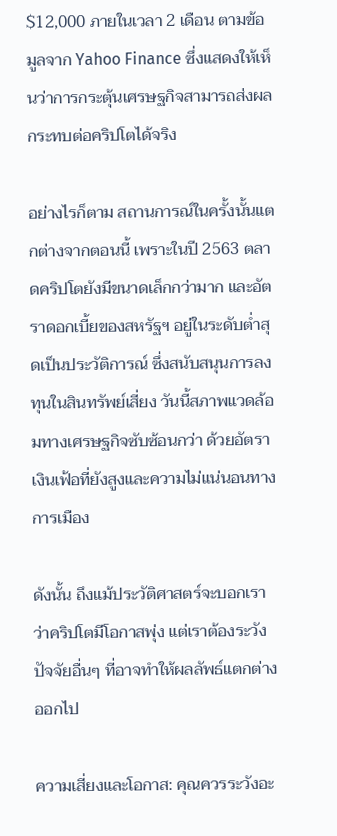$12,000 ภายในเวลา 2 เดือน ตามข้อมูลจาก Yahoo Finance ซึ่งแสดงให้เห็นว่าการกระตุ้นเศรษฐกิจสามารถส่งผลกระทบต่อคริปโตได้จริง

อย่างไรก็ตาม สถานการณ์ในครั้งนั้นแตกต่างจากตอนนี้ เพราะในปี 2563 ตลาดคริปโตยังมีขนาดเล็กกว่ามาก และอัตราดอกเบี้ยของสหรัฐฯ อยู่ในระดับต่ำสุดเป็นประวัติการณ์ ซึ่งสนับสนุนการลงทุนในสินทรัพย์เสี่ยง วันนี้สภาพแวดล้อมทางเศรษฐกิจซับซ้อนกว่า ด้วยอัตราเงินเฟ้อที่ยังสูงและความไม่แน่นอนทางการเมือง

ดังนั้น ถึงแม้ประวัติศาสตร์จะบอกเราว่าคริปโตมีโอกาสพุ่ง แต่เราต้องระวังปัจจัยอื่นๆ ที่อาจทำให้ผลลัพธ์แตกต่างออกไป

ความเสี่ยงและโอกาส: คุณควรระวังอะ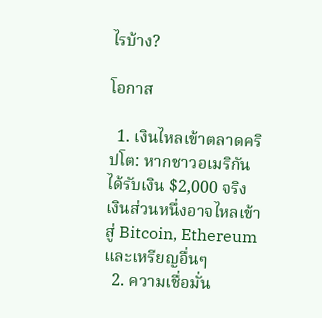ไรบ้าง?

โอกาส

  1. เงินไหลเข้าตลาดคริปโต: หากชาวอเมริกันได้รับเงิน $2,000 จริง เงินส่วนหนึ่งอาจไหลเข้าสู่ Bitcoin, Ethereum และเหรียญอื่นๆ
  2. ความเชื่อมั่น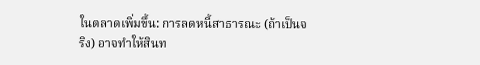ในตลาดเพิ่มขึ้น: การลดหนี้สาธารณะ (ถ้าเป็นจริง) อาจทำให้สินท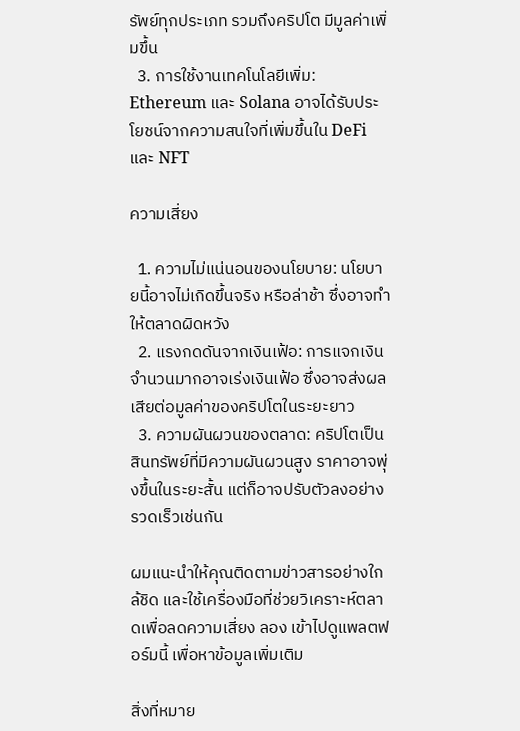รัพย์ทุกประเภท รวมถึงคริปโต มีมูลค่าเพิ่มขึ้น
  3. การใช้งานเทคโนโลยีเพิ่ม: Ethereum และ Solana อาจได้รับประโยชน์จากความสนใจที่เพิ่มขึ้นใน DeFi และ NFT

ความเสี่ยง

  1. ความไม่แน่นอนของนโยบาย: นโยบายนี้อาจไม่เกิดขึ้นจริง หรือล่าช้า ซึ่งอาจทำให้ตลาดผิดหวัง
  2. แรงกดดันจากเงินเฟ้อ: การแจกเงินจำนวนมากอาจเร่งเงินเฟ้อ ซึ่งอาจส่งผลเสียต่อมูลค่าของคริปโตในระยะยาว
  3. ความผันผวนของตลาด: คริปโตเป็นสินทรัพย์ที่มีความผันผวนสูง ราคาอาจพุ่งขึ้นในระยะสั้น แต่ก็อาจปรับตัวลงอย่างรวดเร็วเช่นกัน

ผมแนะนำให้คุณติดตามข่าวสารอย่างใกล้ชิด และใช้เครื่องมือที่ช่วยวิเคราะห์ตลาดเพื่อลดความเสี่ยง ลอง เข้าไปดูแพลตฟอร์มนี้ เพื่อหาข้อมูลเพิ่มเติม

สิ่งที่หมาย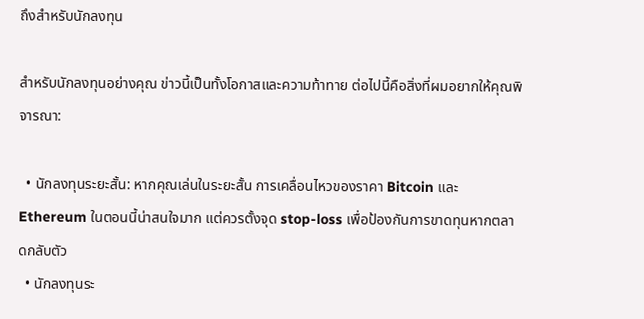ถึงสำหรับนักลงทุน

สำหรับนักลงทุนอย่างคุณ ข่าวนี้เป็นทั้งโอกาสและความท้าทาย ต่อไปนี้คือสิ่งที่ผมอยากให้คุณพิจารณา:

  • นักลงทุนระยะสั้น: หากคุณเล่นในระยะสั้น การเคลื่อนไหวของราคา Bitcoin และ Ethereum ในตอนนี้น่าสนใจมาก แต่ควรตั้งจุด stop-loss เพื่อป้องกันการขาดทุนหากตลาดกลับตัว
  • นักลงทุนระ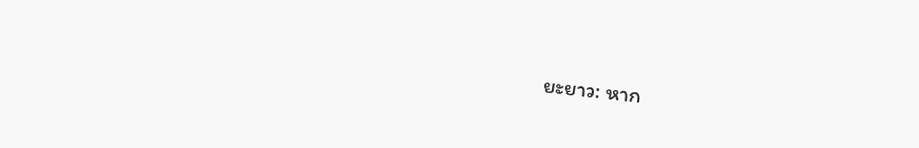ยะยาว: หาก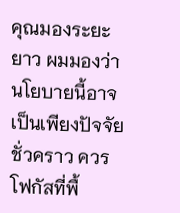คุณมองระยะยาว ผมมองว่านโยบายนี้อาจเป็นเพียงปัจจัยชั่วคราว ควรโฟกัสที่พื้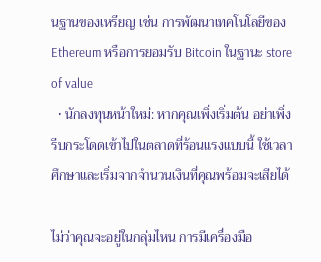นฐานของเหรียญ เช่น การพัฒนาเทคโนโลยีของ Ethereum หรือการยอมรับ Bitcoin ในฐานะ store of value
  • นักลงทุนหน้าใหม่: หากคุณเพิ่งเริ่มต้น อย่าเพิ่งรีบกระโดดเข้าไปในตลาดที่ร้อนแรงแบบนี้ ใช้เวลาศึกษาและเริ่มจากจำนวนเงินที่คุณพร้อมจะเสียได้

ไม่ว่าคุณจะอยู่ในกลุ่มไหน การมีเครื่องมือ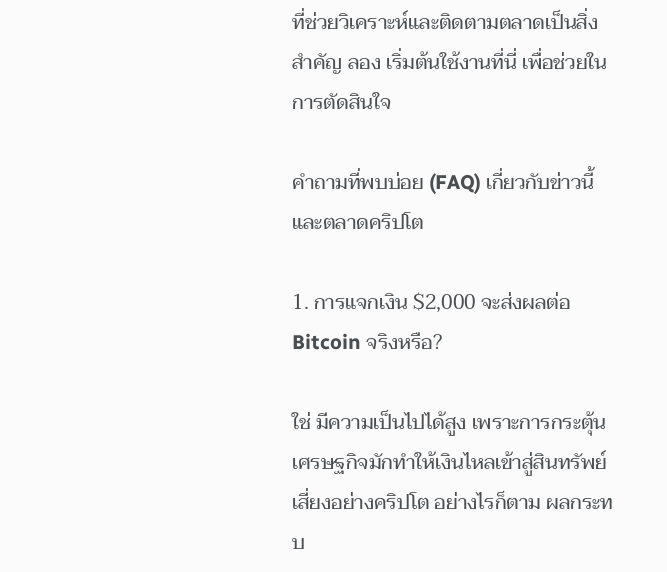ที่ช่วยวิเคราะห์และติดตามตลาดเป็นสิ่งสำคัญ ลอง เริ่มต้นใช้งานที่นี่ เพื่อช่วยในการตัดสินใจ

คำถามที่พบบ่อย (FAQ) เกี่ยวกับข่าวนี้และตลาดคริปโต

1. การแจกเงิน $2,000 จะส่งผลต่อ Bitcoin จริงหรือ?

ใช่ มีความเป็นไปได้สูง เพราะการกระตุ้นเศรษฐกิจมักทำให้เงินไหลเข้าสู่สินทรัพย์เสี่ยงอย่างคริปโต อย่างไรก็ตาม ผลกระทบ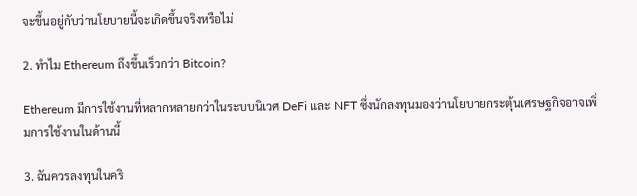จะขึ้นอยู่กับว่านโยบายนี้จะเกิดขึ้นจริงหรือไม่

2. ทำไม Ethereum ถึงขึ้นเร็วกว่า Bitcoin?

Ethereum มีการใช้งานที่หลากหลายกว่าในระบบนิเวศ DeFi และ NFT ซึ่งนักลงทุนมองว่านโยบายกระตุ้นเศรษฐกิจอาจเพิ่มการใช้งานในด้านนี้

3. ฉันควรลงทุนในคริ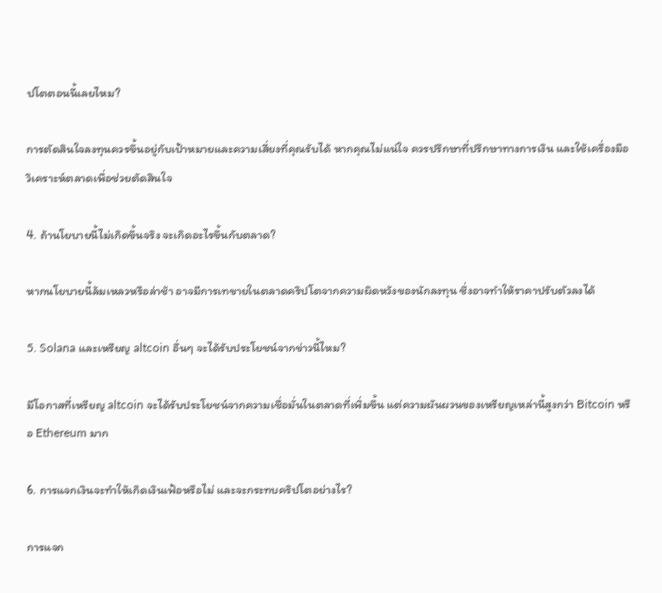ปโตตอนนี้เลยไหม?

การตัดสินใจลงทุนควรขึ้นอยู่กับเป้าหมายและความเสี่ยงที่คุณรับได้ หากคุณไม่แน่ใจ ควรปรึกษาที่ปรึกษาทางการเงิน และใช้เครื่องมือวิเคราะห์ตลาดเพื่อช่วยตัดสินใจ

4. ถ้านโยบายนี้ไม่เกิดขึ้นจริง จะเกิดอะไรขึ้นกับตลาด?

หากนโยบายนี้ล้มเหลวหรือล่าช้า อาจมีการเทขายในตลาดคริปโตจากความผิดหวังของนักลงทุน ซึ่งอาจทำให้ราคาปรับตัวลงได้

5. Solana และเหรียญ altcoin อื่นๆ จะได้รับประโยชน์จากข่าวนี้ไหม?

มีโอกาสที่เหรียญ altcoin จะได้รับประโยชน์จากความเชื่อมั่นในตลาดที่เพิ่มขึ้น แต่ความผันผวนของเหรียญเหล่านี้สูงกว่า Bitcoin หรือ Ethereum มาก

6. การแจกเงินจะทำให้เกิดเงินเฟ้อหรือไม่ และจะกระทบคริปโตอย่างไร?

การแจก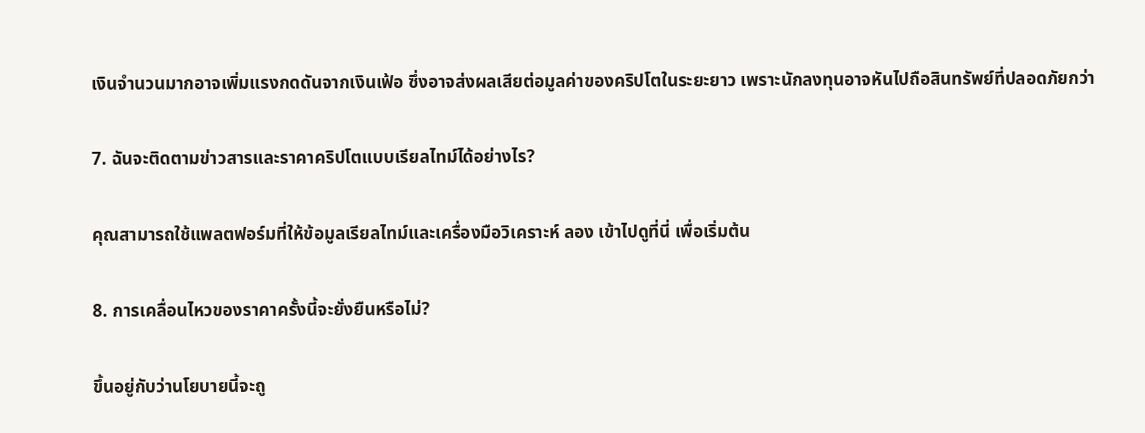เงินจำนวนมากอาจเพิ่มแรงกดดันจากเงินเฟ้อ ซึ่งอาจส่งผลเสียต่อมูลค่าของคริปโตในระยะยาว เพราะนักลงทุนอาจหันไปถือสินทรัพย์ที่ปลอดภัยกว่า

7. ฉันจะติดตามข่าวสารและราคาคริปโตแบบเรียลไทม์ได้อย่างไร?

คุณสามารถใช้แพลตฟอร์มที่ให้ข้อมูลเรียลไทม์และเครื่องมือวิเคราะห์ ลอง เข้าไปดูที่นี่ เพื่อเริ่มต้น

8. การเคลื่อนไหวของราคาครั้งนี้จะยั่งยืนหรือไม่?

ขึ้นอยู่กับว่านโยบายนี้จะถู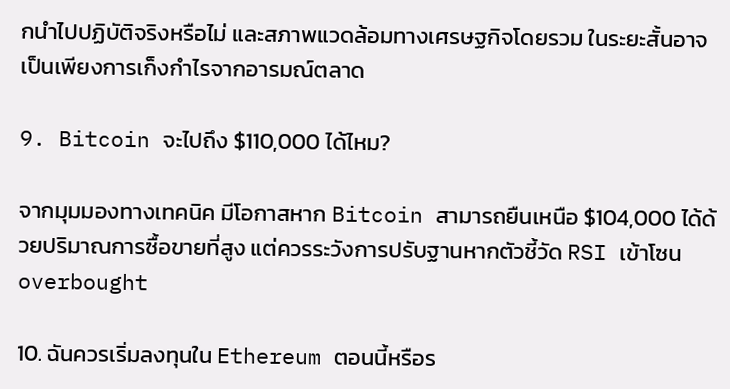กนำไปปฏิบัติจริงหรือไม่ และสภาพแวดล้อมทางเศรษฐกิจโดยรวม ในระยะสั้นอาจเป็นเพียงการเก็งกำไรจากอารมณ์ตลาด

9. Bitcoin จะไปถึง $110,000 ได้ไหม?

จากมุมมองทางเทคนิค มีโอกาสหาก Bitcoin สามารถยืนเหนือ $104,000 ได้ด้วยปริมาณการซื้อขายที่สูง แต่ควรระวังการปรับฐานหากตัวชี้วัด RSI เข้าโซน overbought

10. ฉันควรเริ่มลงทุนใน Ethereum ตอนนี้หรือร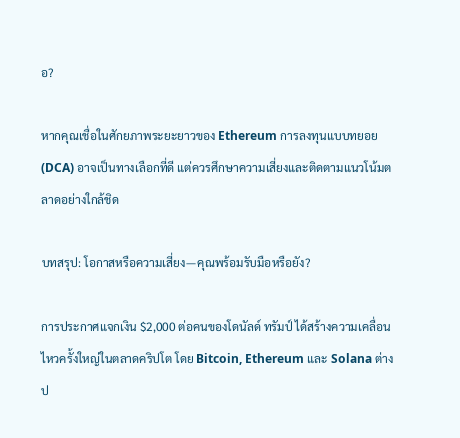อ?

หากคุณเชื่อในศักยภาพระยะยาวของ Ethereum การลงทุนแบบทยอย (DCA) อาจเป็นทางเลือกที่ดี แต่ควรศึกษาความเสี่ยงและติดตามแนวโน้มตลาดอย่างใกล้ชิด

บทสรุป: โอกาสหรือความเสี่ยง—คุณพร้อมรับมือหรือยัง?

การประกาศแจกเงิน $2,000 ต่อคนของโดนัลด์ ทรัมป์ ได้สร้างความเคลื่อนไหวครั้งใหญ่ในตลาดคริปโต โดย Bitcoin, Ethereum และ Solana ต่างป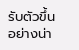รับตัวขึ้นอย่างน่า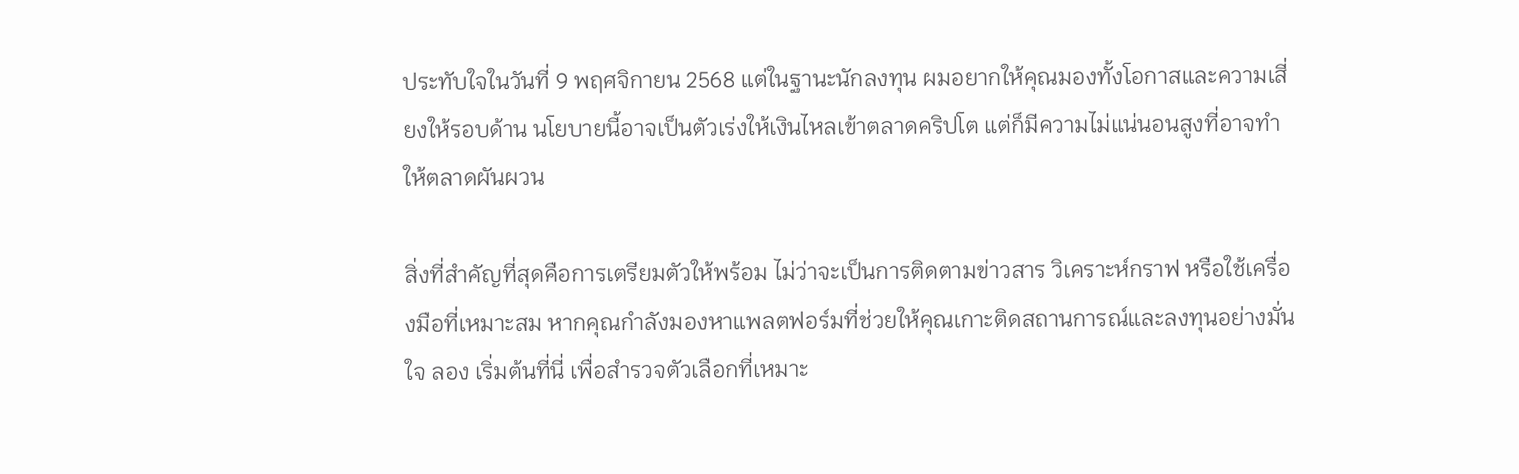ประทับใจในวันที่ 9 พฤศจิกายน 2568 แต่ในฐานะนักลงทุน ผมอยากให้คุณมองทั้งโอกาสและความเสี่ยงให้รอบด้าน นโยบายนี้อาจเป็นตัวเร่งให้เงินไหลเข้าตลาดคริปโต แต่ก็มีความไม่แน่นอนสูงที่อาจทำให้ตลาดผันผวน

สิ่งที่สำคัญที่สุดคือการเตรียมตัวให้พร้อม ไม่ว่าจะเป็นการติดตามข่าวสาร วิเคราะห์กราฟ หรือใช้เครื่องมือที่เหมาะสม หากคุณกำลังมองหาแพลตฟอร์มที่ช่วยให้คุณเกาะติดสถานการณ์และลงทุนอย่างมั่นใจ ลอง เริ่มต้นที่นี่ เพื่อสำรวจตัวเลือกที่เหมาะ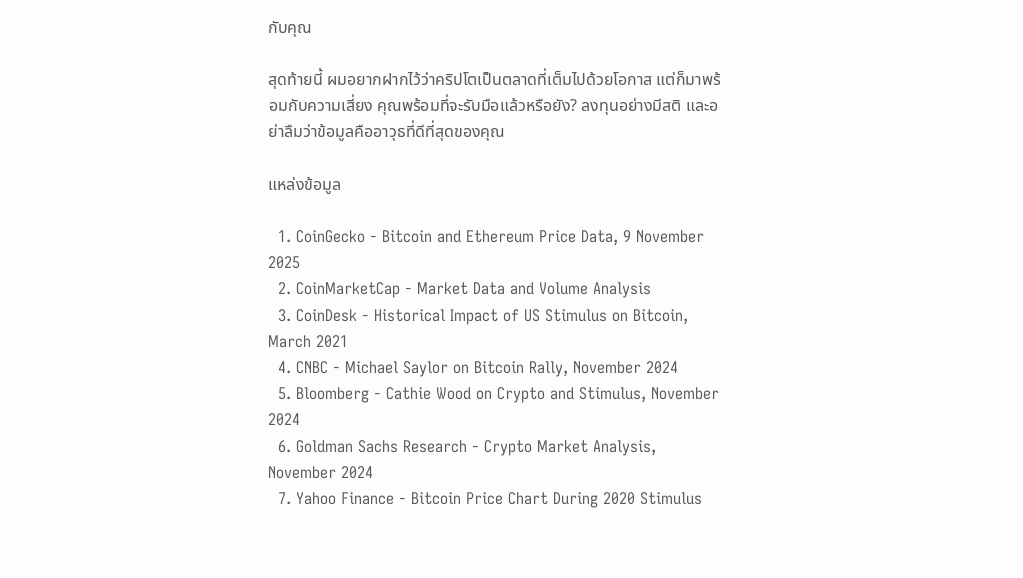กับคุณ

สุดท้ายนี้ ผมอยากฝากไว้ว่าคริปโตเป็นตลาดที่เต็มไปด้วยโอกาส แต่ก็มาพร้อมกับความเสี่ยง คุณพร้อมที่จะรับมือแล้วหรือยัง? ลงทุนอย่างมีสติ และอย่าลืมว่าข้อมูลคืออาวุธที่ดีที่สุดของคุณ

แหล่งข้อมูล

  1. CoinGecko - Bitcoin and Ethereum Price Data, 9 November 2025
  2. CoinMarketCap - Market Data and Volume Analysis
  3. CoinDesk - Historical Impact of US Stimulus on Bitcoin, March 2021
  4. CNBC - Michael Saylor on Bitcoin Rally, November 2024
  5. Bloomberg - Cathie Wood on Crypto and Stimulus, November 2024
  6. Goldman Sachs Research - Crypto Market Analysis, November 2024
  7. Yahoo Finance - Bitcoin Price Chart During 2020 Stimulus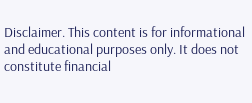Disclaimer. This content is for informational and educational purposes only. It does not constitute financial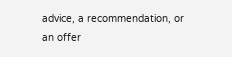advice, a recommendation, or an offer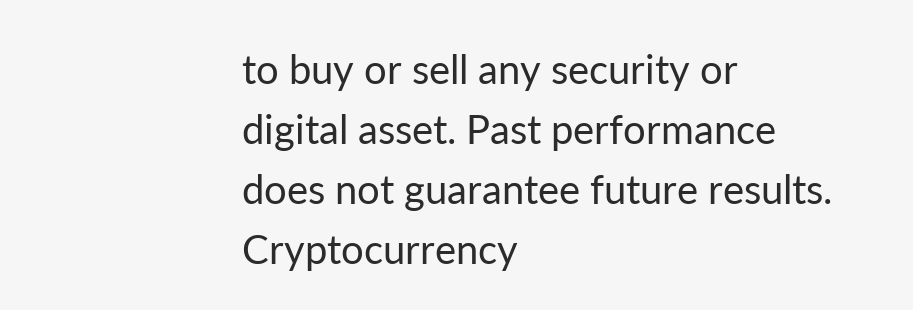to buy or sell any security or digital asset. Past performance does not guarantee future results. Cryptocurrency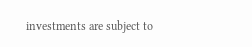investments are subject to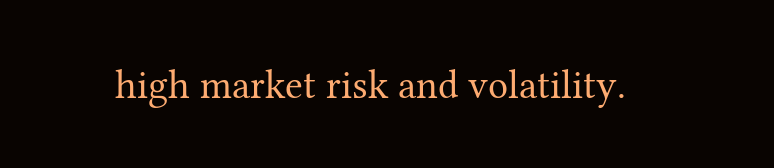high market risk and volatility.